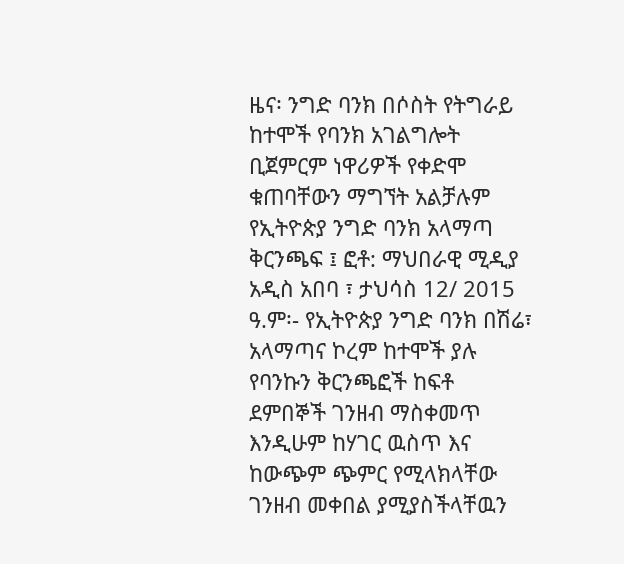ዜና፡ ንግድ ባንክ በሶስት የትግራይ ከተሞች የባንክ አገልግሎት ቢጀምርም ነዋሪዎች የቀድሞ ቁጠባቸውን ማግኘት አልቻሉም
የኢትዮጵያ ንግድ ባንክ አላማጣ ቅርንጫፍ ፤ ፎቶ: ማህበራዊ ሚዲያ አዲስ አበባ ፣ ታህሳስ 12/ 2015 ዓ.ም፡- የኢትዮጵያ ንግድ ባንክ በሽሬ፣ አላማጣና ኮረም ከተሞች ያሉ የባንኩን ቅርንጫፎች ከፍቶ ደምበኞች ገንዘብ ማስቀመጥ እንዲሁም ከሃገር ዉስጥ እና ከውጭም ጭምር የሚላክላቸው ገንዘብ መቀበል ያሚያስችላቸዉን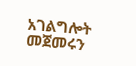አገልግሎት መጀመሩን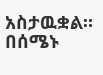አስታዉቋል። በሰሜኑ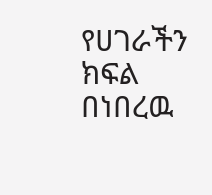የሀገራችን ክፍል በነበረዉ